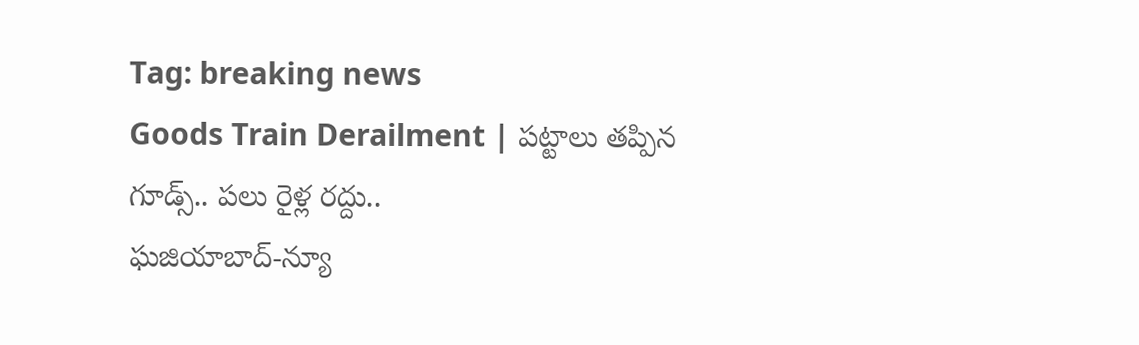Tag: breaking news
Goods Train Derailment | పట్టాలు తప్పిన గూడ్స్.. పలు రైళ్ల రద్దు..
ఘజియాబాద్-న్యూ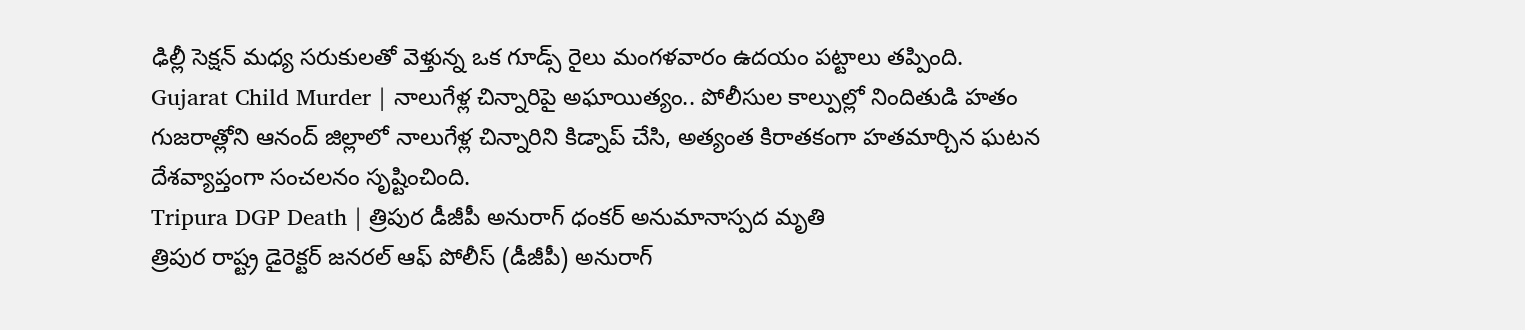ఢిల్లీ సెక్షన్ మధ్య సరుకులతో వెళ్తున్న ఒక గూడ్స్ రైలు మంగళవారం ఉదయం పట్టాలు తప్పింది.
Gujarat Child Murder | నాలుగేళ్ల చిన్నారిపై అఘాయిత్యం.. పోలీసుల కాల్పుల్లో నిందితుడి హతం
గుజరాత్లోని ఆనంద్ జిల్లాలో నాలుగేళ్ల చిన్నారిని కిడ్నాప్ చేసి, అత్యంత కిరాతకంగా హతమార్చిన ఘటన దేశవ్యాప్తంగా సంచలనం సృష్టించింది.
Tripura DGP Death | త్రిపుర డీజీపీ అనురాగ్ ధంకర్ అనుమానాస్పద మృతి
త్రిపుర రాష్ట్ర డైరెక్టర్ జనరల్ ఆఫ్ పోలీస్ (డీజీపీ) అనురాగ్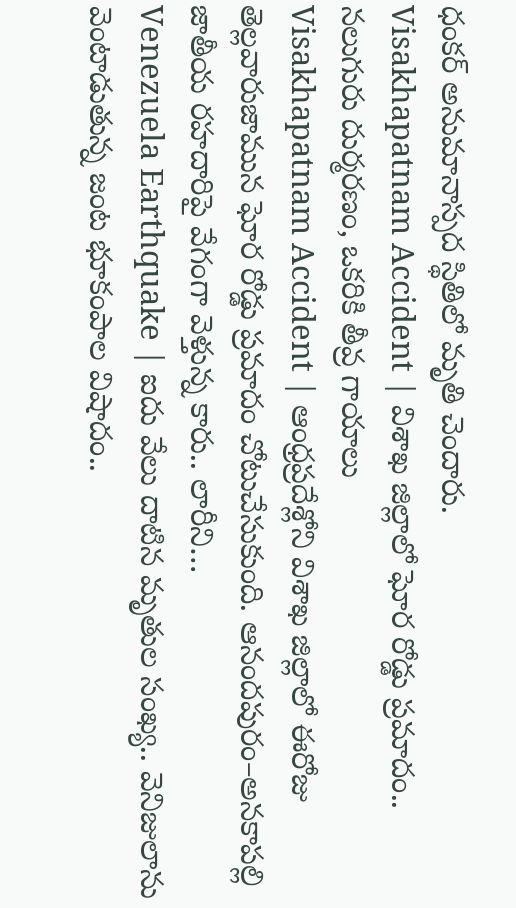ధంకర్ అనుమానాస్పద స్థితిలో మృతి చెందారు.
Visakhapatnam Accident | విశాఖ జిల్లాలో ఘోర రోడ్డు ప్రమాదం.. నలుగురు దుర్మరణం, ఒకరికి తీవ్ర గాయాలు
Visakhapatnam Accident | ఆంధ్రప్రదేశ్లోని విశాఖ జిల్లాలో ఈరోజు తెల్లవారుజామున ఘోర రోడ్డు ప్రమాదం చోటుచేసుకుంది. ఆనందపురం–అనకాపల్లి జాతీయ రహదారిపై వేగంగా వెళ్తున్న కారు.. లారీని…
Venezuela Earthquake | ఐదు వేలు దాటిన మృతుల సంఖ్య.. వెనిజులాను వెంటాడుతున్న జంట భూకంపాల విషాదం..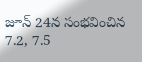జూన్ 24న సంభవించిన 7.2, 7.5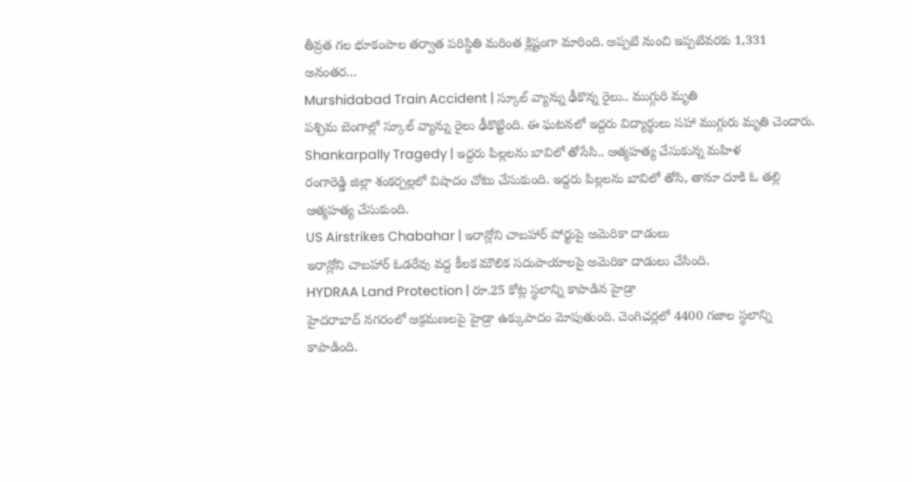తీవ్రత గల భూకంపాల తర్వాత పరిస్థితి మరింత క్లిష్టంగా మారింది. అప్పటి నుంచి ఇప్పటివరకు 1,331 అనంతర…
Murshidabad Train Accident | స్కూల్ వ్యాన్ను ఢీకొన్న రైలు.. ముగ్గురి మృతి
పశ్చిమ బెంగాల్లో స్కూల్ వ్యాన్ను రైలు ఢీకొట్టింది. ఈ ఘటనలో ఇద్దరు విద్యార్థులు సహా ముగ్గురు మృతి చెందారు.
Shankarpally Tragedy | ఇద్దరు పిల్లలను బావిలో తోసేసి.. ఆత్మహత్య చేసుకున్న మహిళ
రంగారెడ్డి జిల్లా శంకర్పల్లలో విషాదం చోటు చేసుకుంది. ఇద్దరు పిల్లలను బావిలో తోసి, తానూ దూకి ఓ తల్లి ఆత్మహత్య చేసుకుంది.
US Airstrikes Chabahar | ఇరాన్లోని చాబహార్ పోర్టుపై అమెరికా దాడులు
ఇరాన్లోని చాబహార్ ఓడరేవు వద్ద కీలక మౌలిక సదుపాయాలపై అమెరికా దాడులు చేసింది.
HYDRAA Land Protection | రూ.25 కోట్ల స్థలాన్ని కాపాడిన హైడ్రా
హైదరాబాద్ నగరంలో ఆక్రమణలపై హైడ్రా ఉక్కుపాదం మోపుతుంది. చెంగిచర్లలో 4400 గజాల స్థలాన్ని కాపాడింది.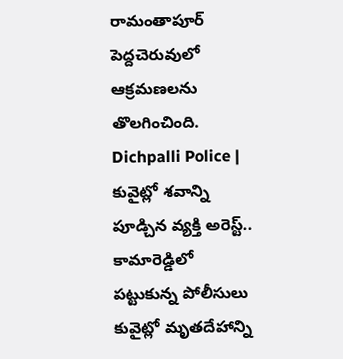రామంతాపూర్ పెద్దచెరువులో ఆక్రమణలను తొలగించింది.
Dichpalli Police | కువైట్లో శవాన్ని పూడ్చిన వ్యక్తి అరెస్ట్.. కామారెడ్డిలో పట్టుకున్న పోలీసులు
కువైట్లో మృతదేహాన్ని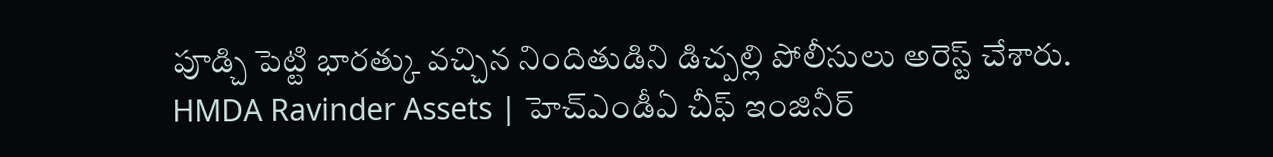పూడ్చి పెట్టి భారత్కు వచ్చిన నిందితుడిని డిచ్పల్లి పోలీసులు అరెస్ట్ చేశారు.
HMDA Ravinder Assets | హెచ్ఎండీఏ చీఫ్ ఇంజినీర్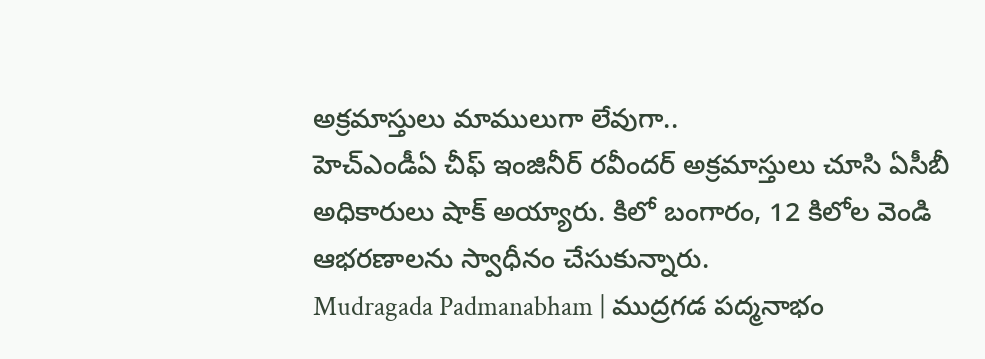అక్రమాస్తులు మాములుగా లేవుగా..
హెచ్ఎండీఏ చీఫ్ ఇంజినీర్ రవీందర్ అక్రమాస్తులు చూసి ఏసీబీ అధికారులు షాక్ అయ్యారు. కిలో బంగారం, 12 కిలోల వెండి ఆభరణాలను స్వాధీనం చేసుకున్నారు.
Mudragada Padmanabham | ముద్రగడ పద్మనాభం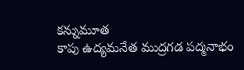కన్నుమూత
కాపు ఉద్యమనేత ముద్రగడ పద్మనాభం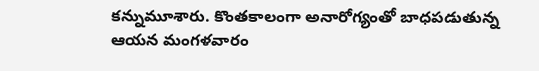కన్నుమూశారు. కొంతకాలంగా అనారోగ్యంతో బాధపడుతున్న ఆయన మంగళవారం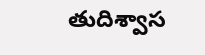తుదిశ్వాస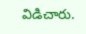విడిచారు.